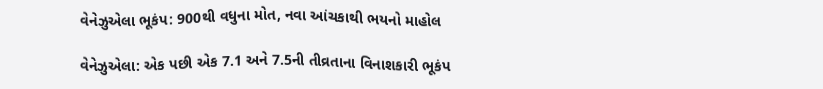વેનેઝુએલા ભૂકંપ: 900થી વધુના મોત, નવા આંચકાથી ભયનો માહોલ

વેનેઝુએલા: એક પછી એક 7.1 અને 7.5ની તીવ્રતાના વિનાશકારી ભૂકંપ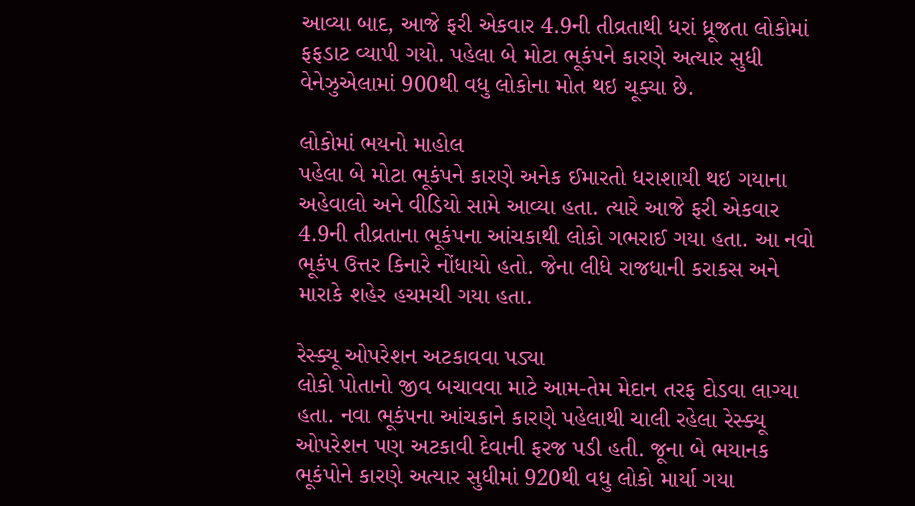આવ્યા બાદ, આજે ફરી એકવાર 4.9ની તીવ્રતાથી ધરાં ધ્રૂજતા લોકોમાં ફફડાટ વ્યાપી ગયો. પહેલા બે મોટા ભૂકંપને કારણે અત્યાર સુધી વેનેઝુએલામાં 900થી વધુ લોકોના મોત થઇ ચૂક્યા છે.

લોકોમાં ભયનો માહોલ
પહેલા બે મોટા ભૂકંપને કારણે અનેક ઈમારતો ધરાશાયી થઇ ગયાના અહેવાલો અને વીડિયો સામે આવ્યા હતા. ત્યારે આજે ફરી એકવાર 4.9ની તીવ્રતાના ભૂકંપના આંચકાથી લોકો ગભરાઈ ગયા હતા. આ નવો ભૂકંપ ઉત્તર કિનારે નોંધાયો હતો. જેના લીધે રાજધાની કરાકસ અને મારાકે શહેર હચમચી ગયા હતા.

રેસ્ક્યૂ ઓપરેશન અટકાવવા પડ્યા
લોકો પોતાનો જીવ બચાવવા માટે આમ-તેમ મેદાન તરફ દોડવા લાગ્યા હતા. નવા ભૂકંપના આંચકાને કારણે પહેલાથી ચાલી રહેલા રેસ્ક્યૂ ઓપરેશન પણ અટકાવી દેવાની ફરજ પડી હતી. જૂના બે ભયાનક ભૂકંપોને કારણે અત્યાર સુધીમાં 920થી વધુ લોકો માર્યા ગયા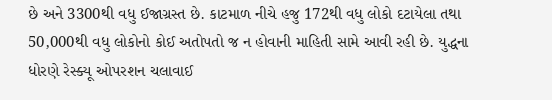છે અને 3300થી વધુ ઈજાગ્રસ્ત છે. કાટમાળ નીચે હજુ 172થી વધુ લોકો દટાયેલા તથા 50,000થી વધુ લોકોનો કોઈ અતોપતો જ ન હોવાની માહિતી સામે આવી રહી છે. યુદ્ધના ધોરણે રેસ્ક્યૂ ઓપરશન ચલાવાઈ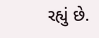રહ્યું છે.